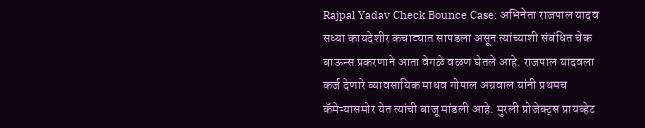Rajpal Yadav Check Bounce Case: अभिनेता राजपाल यादव सध्या कायदेशीर कचाट्यात सापडला असून त्यांच्याशी संबंधित चेक बाऊन्स प्रकरणाने आता वेगळे वळण घेतले आहे. राजपाल यादवला कर्ज देणारे व्यावसायिक माधव गोपाल अग्रवाल यांनी प्रथमच कॅमेऱ्यासमोर येत त्यांची बाजू मांडली आहे. मुरली प्रोजेक्ट्स प्रायव्हेट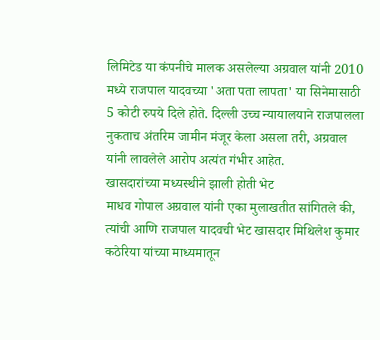लिमिटेड या कंपनीचे मालक असलेल्या अग्रवाल यांनी 2010 मध्ये राजपाल यादवच्या 'अता पता लापता' या सिनेमासाठी 5 कोटी रुपये दिले होते. दिल्ली उच्च न्यायालयाने राजपालला नुकताच अंतरिम जामीन मंजूर केला असला तरी, अग्रवाल यांनी लावलेले आरोप अत्यंत गंभीर आहेत.
खासदारांच्या मध्यस्थीने झाली होती भेट
माधव गोपाल अग्रवाल यांनी एका मुलाखतीत सांगितले की, त्यांची आणि राजपाल यादवची भेट खासदार मिथिलेश कुमार कठेरिया यांच्या माध्यमातून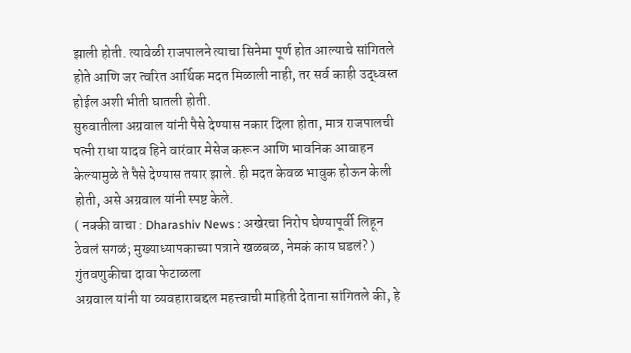झाली होती. त्यावेळी राजपालने त्याचा सिनेमा पूर्ण होत आल्याचे सांगितले होते आणि जर त्वरित आर्थिक मदत मिळाली नाही, तर सर्व काही उद्ध्वस्त होईल अशी भीती घातली होती.
सुरुवातीला अग्रवाल यांनी पैसे देण्यास नकार दिला होता, मात्र राजपालची पत्नी राधा यादव हिने वारंवार मेसेज करून आणि भावनिक आवाहन केल्यामुळे ते पैसे देण्यास तयार झाले. ही मदत केवळ भावुक होऊन केली होती, असे अग्रवाल यांनी स्पष्ट केले.
( नक्की वाचा : Dharashiv News : अखेरचा निरोप घेण्यापूर्वी लिहून ठेवलं सगळं; मुख्याध्यापकाच्या पत्राने खळबळ, नेमकं काय घडलं? )
गुंतवणुकीचा दावा फेटाळला
अग्रवाल यांनी या व्यवहाराबद्दल महत्त्वाची माहिती देताना सांगितले की, हे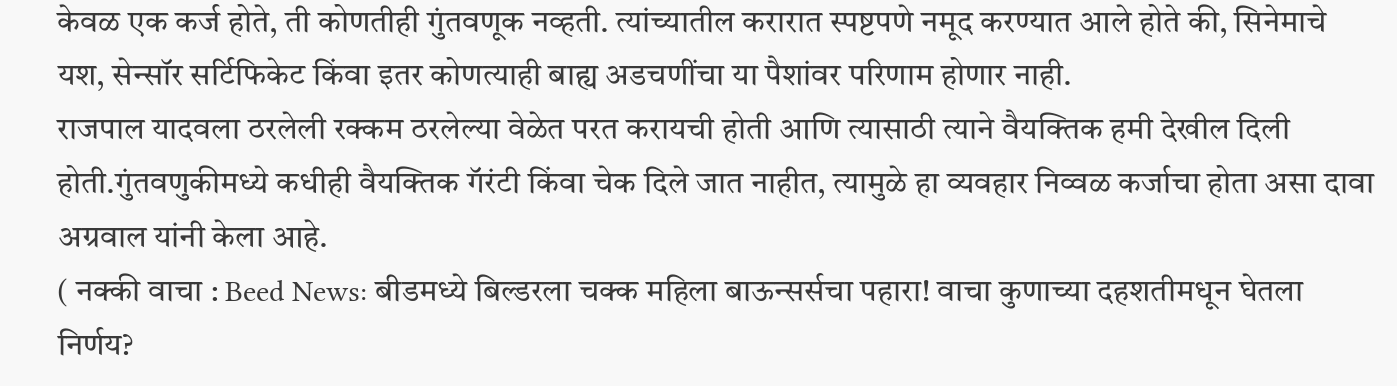केवळ एक कर्ज होते, ती कोणतीही गुंतवणूक नव्हती. त्यांच्यातील करारात स्पष्टपणे नमूद करण्यात आले होते की, सिनेमाचे यश, सेन्सॉर सर्टिफिकेट किंवा इतर कोणत्याही बाह्य अडचणींचा या पैशांवर परिणाम होणार नाही.
राजपाल यादवला ठरलेली रक्कम ठरलेल्या वेळेत परत करायची होती आणि त्यासाठी त्याने वैयक्तिक हमी देखील दिली होती.गुंतवणुकीमध्ये कधीही वैयक्तिक गॅरंटी किंवा चेक दिले जात नाहीत, त्यामुळे हा व्यवहार निव्वळ कर्जाचा होता असा दावा अग्रवाल यांनी केला आहे.
( नक्की वाचा : Beed News: बीडमध्ये बिल्डरला चक्क महिला बाऊन्सर्सचा पहारा! वाचा कुणाच्या दहशतीमधून घेतला निर्णय?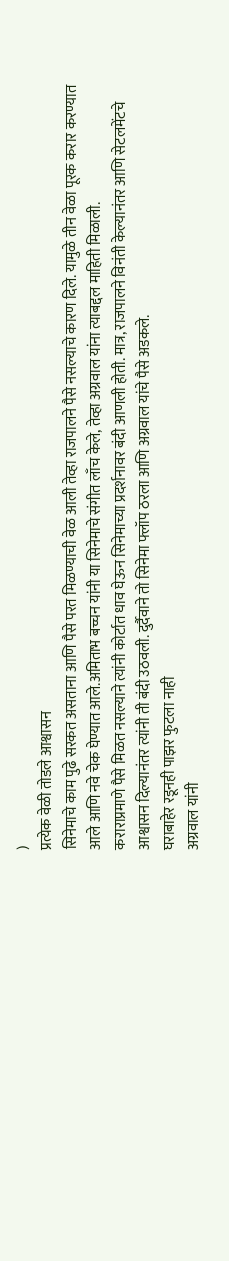)
प्रत्येक वेळी तोडले आश्वासन
सिनेमाचे काम पुढे सरकत असताना आणि पैसे परत मिळण्याची वेळ आली तेव्हा राजपालने पैसे नसल्याचे कारण दिले. यामुळे तीन वेळा पूरक करार करण्यात आले आणि नवे चेक घेण्यात आले.अमिताभ बच्चन यांनी या सिनेमाचे संगीत लाँच केले, तेव्हा अग्रवाल यांना त्याबद्दल माहिती मिळाली.
कराराप्रमाणे पैसे मिळत नसल्याने त्यांनी कोर्टात धाव घेऊन सिनेमाच्या प्रदर्शनावर बंदी आणली होती. मात्र, राजपालने विनंती केल्यानंतर आणि सेटलमेंटचे आश्वासन दिल्यानंतर त्यांनी ती बंदी उठवली. दुर्दैवाने तो सिनेमा फ्लॉप ठरला आणि अग्रवाल यांचे पैसे अडकले.
घराबाहेर रडूनही पाझर फुटला नाही
अग्रवाल यांनी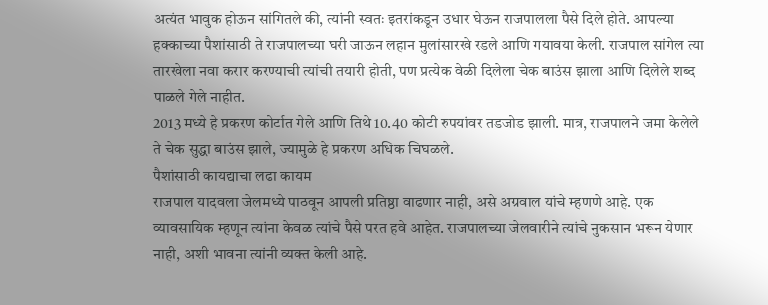अत्यंत भावुक होऊन सांगितले की, त्यांनी स्वतः इतरांकडून उधार घेऊन राजपालला पैसे दिले होते. आपल्या हक्काच्या पैशांसाठी ते राजपालच्या घरी जाऊन लहान मुलांसारखे रडले आणि गयावया केली. राजपाल सांगेल त्या तारखेला नवा करार करण्याची त्यांची तयारी होती, पण प्रत्येक वेळी दिलेला चेक बाउंस झाला आणि दिलेले शब्द पाळले गेले नाहीत.
2013 मध्ये हे प्रकरण कोर्टात गेले आणि तिथे 10.40 कोटी रुपयांवर तडजोड झाली. मात्र, राजपालने जमा केलेले ते चेक सुद्धा बाउंस झाले, ज्यामुळे हे प्रकरण अधिक चिघळले.
पैशांसाठी कायद्याचा लढा कायम
राजपाल यादवला जेलमध्ये पाठवून आपली प्रतिष्ठा वाढणार नाही, असे अग्रवाल यांचे म्हणणे आहे. एक व्यावसायिक म्हणून त्यांना केवळ त्यांचे पैसे परत हवे आहेत. राजपालच्या जेलवारीने त्यांचे नुकसान भरून येणार नाही, अशी भावना त्यांनी व्यक्त केली आहे.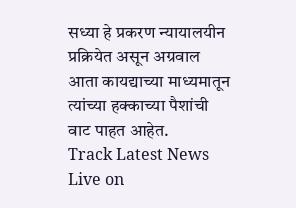सध्या हे प्रकरण न्यायालयीन प्रक्रियेत असून अग्रवाल आता कायद्याच्या माध्यमातून त्यांच्या हक्काच्या पैशांची वाट पाहत आहेत.
Track Latest News Live on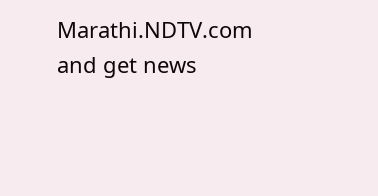Marathi.NDTV.com and get news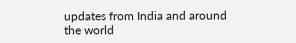updates from India and around the world